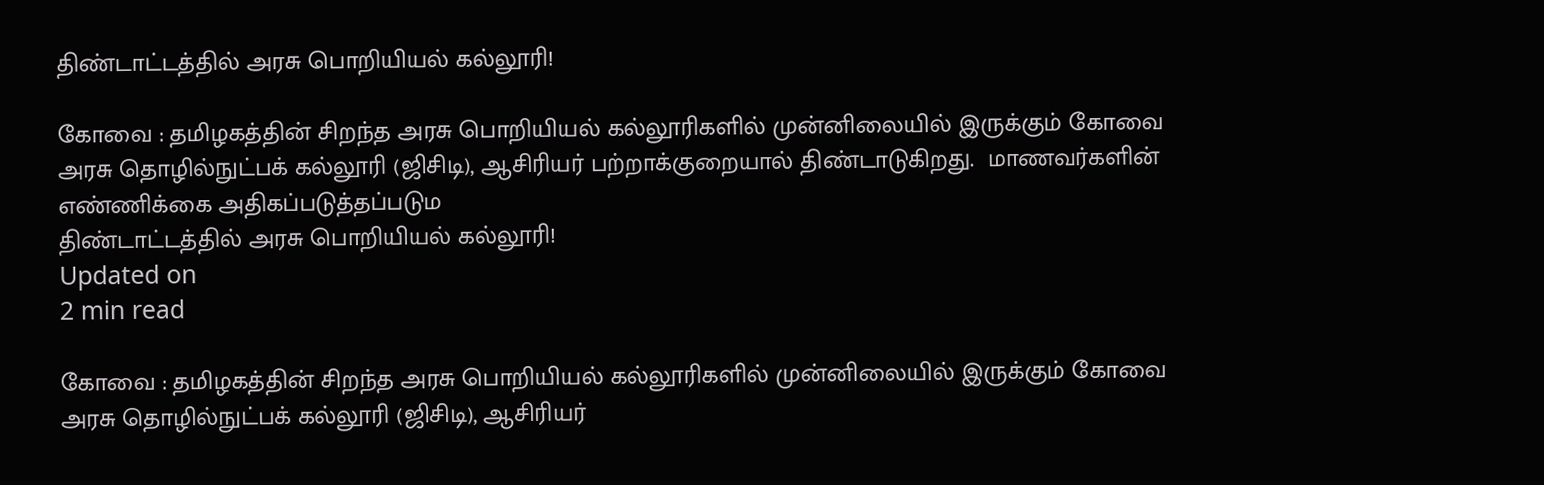திண்டாட்டத்தில் அரசு பொறியியல் கல்லூரி!

கோவை : தமிழகத்தின் சிறந்த அரசு பொறியியல் கல்லூரிகளில் முன்னிலையில் இருக்கும் கோவை அரசு தொழில்நுட்பக் கல்லூரி (ஜிசிடி), ஆசிரியர் பற்றாக்குறையால் திண்டாடுகிறது.  மாணவர்களின் எண்ணிக்கை அதிகப்படுத்தப்படும
திண்டாட்டத்தில் அரசு பொறியியல் கல்லூரி!
Updated on
2 min read

கோவை : தமிழகத்தின் சிறந்த அரசு பொறியியல் கல்லூரிகளில் முன்னிலையில் இருக்கும் கோவை அரசு தொழில்நுட்பக் கல்லூரி (ஜிசிடி), ஆசிரியர்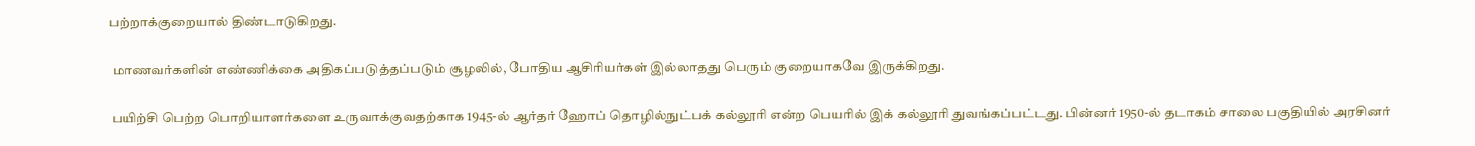பற்றாக்குறையால் திண்டாடுகிறது.

 மாணவர்களின் எண்ணிக்கை அதிகப்படுத்தப்படும் சூழலில், போதிய ஆசிரியர்கள் இல்லாதது பெரும் குறையாகவே இருக்கிறது.

 பயிற்சி பெற்ற பொறியாளர்களை உருவாக்குவதற்காக 1945-ல் ஆர்தர் ஹோப் தொழில்நுட்பக் கல்லூரி என்ற பெயரில் இக் கல்லூரி துவங்கப்பட்டது. பின்னர் 1950-ல் தடாகம் சாலை பகுதியில் அரசினர்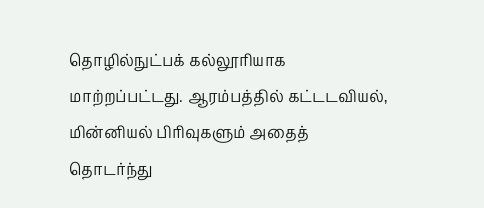தொழில்நுட்பக் கல்லூரியாக மாற்றப்பட்டது. ஆரம்பத்தில் கட்டடவியல், மின்னியல் பிரிவுகளும் அதைத் தொடர்ந்து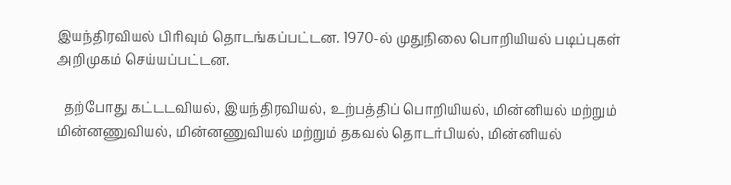இயந்திரவியல் பிரிவும் தொடங்கப்பட்டன. 1970-ல் முதுநிலை பொறியியல் படிப்புகள் அறிமுகம் செய்யப்பட்டன.

  தற்போது கட்டடவியல், இயந்திரவியல், உற்பத்திப் பொறியியல், மின்னியல் மற்றும் மின்னணுவியல், மின்னணுவியல் மற்றும் தகவல் தொடர்பியல், மின்னியல்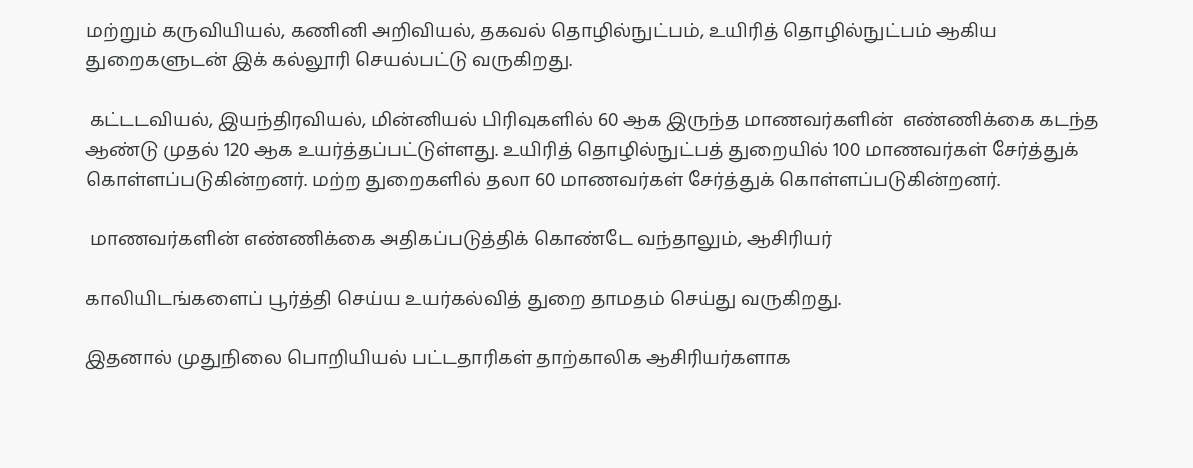மற்றும் கருவியியல், கணினி அறிவியல், தகவல் தொழில்நுட்பம், உயிரித் தொழில்நுட்பம் ஆகிய துறைகளுடன் இக் கல்லூரி செயல்பட்டு வருகிறது.

 கட்டடவியல், இயந்திரவியல், மின்னியல் பிரிவுகளில் 60 ஆக இருந்த மாணவர்களின்  எண்ணிக்கை கடந்த ஆண்டு முதல் 120 ஆக உயர்த்தப்பட்டுள்ளது. உயிரித் தொழில்நுட்பத் துறையில் 100 மாணவர்கள் சேர்த்துக் கொள்ளப்படுகின்றனர். மற்ற துறைகளில் தலா 60 மாணவர்கள் சேர்த்துக் கொள்ளப்படுகின்றனர்.

 மாணவர்களின் எண்ணிக்கை அதிகப்படுத்திக் கொண்டே வந்தாலும், ஆசிரியர்

காலியிடங்களைப் பூர்த்தி செய்ய உயர்கல்வித் துறை தாமதம் செய்து வருகிறது.

இதனால் முதுநிலை பொறியியல் பட்டதாரிகள் தாற்காலிக ஆசிரியர்களாக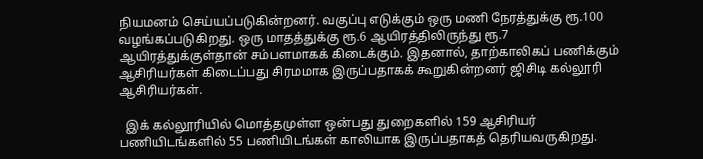நியமனம் செய்யப்படுகின்றனர். வகுப்பு எடுக்கும் ஒரு மணி நேரத்துக்கு ரூ.100 வழங்கப்படுகிறது. ஒரு மாதத்துக்கு ரூ.6 ஆயிரத்திலிருந்து ரூ.7 ஆயிரத்துக்குள்தான் சம்பளமாகக் கிடைக்கும். இதனால், தாற்காலிகப் பணிக்கும் ஆசிரியர்கள் கிடைப்பது சிரமமாக இருப்பதாகக் கூறுகின்றனர் ஜிசிடி கல்லூரி ஆசிரியர்கள்.

  இக் கல்லூரியில் மொத்தமுள்ள ஒன்பது துறைகளில் 159 ஆசிரியர் பணியிடங்களில் 55 பணியிடங்கள் காலியாக இருப்பதாகத் தெரியவருகிறது.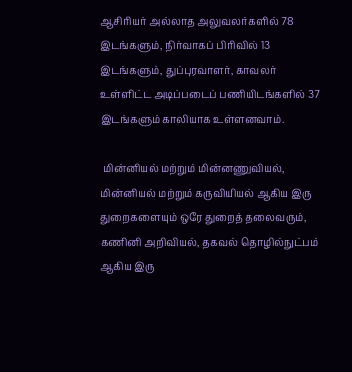ஆசிரியர் அல்லாத அலுவலர்களில் 78 இடங்களும், நிர்வாகப் பிரிவில் 13 இடங்களும், துப்புரவாளர், காவலர் உள்ளிட்ட அடிப்படைப் பணியிடங்களில் 37 இடங்களும் காலியாக உள்ளனவாம்.

 மின்னியல் மற்றும் மின்னணுவியல், மின்னியல் மற்றும் கருவியியல் ஆகிய இரு துறைகளையும் ஒரே துறைத் தலைவரும், கணினி அறிவியல், தகவல் தொழில்நுட்பம் ஆகிய இரு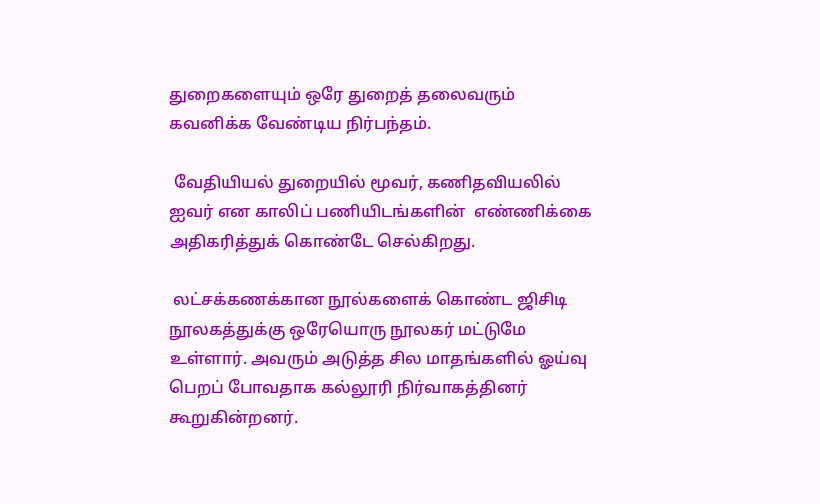துறைகளையும் ஒரே துறைத் தலைவரும் கவனிக்க வேண்டிய நிர்பந்தம்.

 வேதியியல் துறையில் மூவர், கணிதவியலில் ஐவர் என காலிப் பணியிடங்களின்  எண்ணிக்கை அதிகரித்துக் கொண்டே செல்கிறது.

 லட்சக்கணக்கான நூல்களைக் கொண்ட ஜிசிடி நூலகத்துக்கு ஒரேயொரு நூலகர் மட்டுமே உள்ளார். அவரும் அடுத்த சில மாதங்களில் ஓய்வு பெறப் போவதாக கல்லூரி நிர்வாகத்தினர் கூறுகின்றனர்.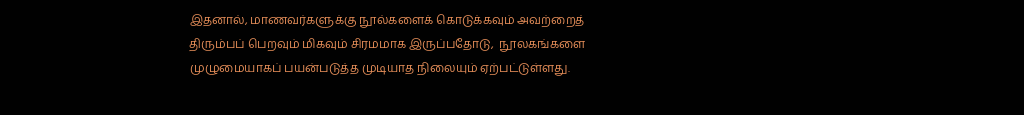இதனால், மாணவர்களுக்கு நூல்களைக் கொடுக்கவும் அவற்றைத் திரும்பப் பெறவும் மிகவும் சிரமமாக இருப்பதோடு,  நூலகங்களை முழுமையாகப் பயன்படுத்த முடியாத நிலையும் ஏற்பட்டுள்ளது.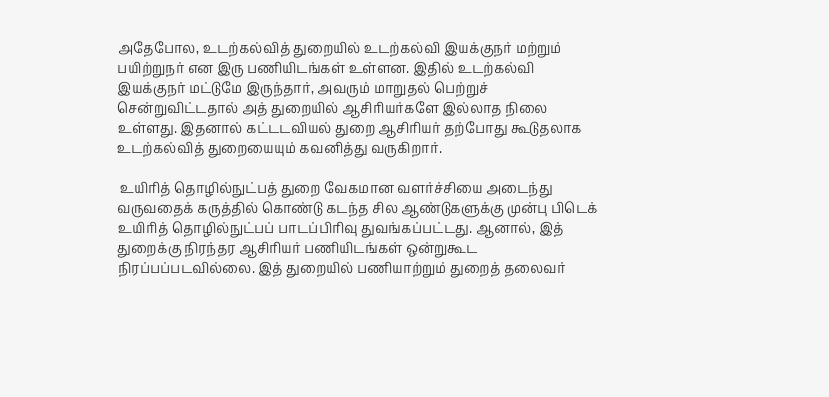அதேபோல, உடற்கல்வித் துறையில் உடற்கல்வி இயக்குநர் மற்றும் பயிற்றுநர் என இரு பணியிடங்கள் உள்ளன. இதில் உடற்கல்வி இயக்குநர் மட்டுமே இருந்தார், அவரும் மாறுதல் பெற்றுச் சென்றுவிட்டதால் அத் துறையில் ஆசிரியர்களே இல்லாத நிலை உள்ளது. இதனால் கட்டடவியல் துறை ஆசிரியர் தற்போது கூடுதலாக உடற்கல்வித் துறையையும் கவனித்து வருகிறார்.

 உயிரித் தொழில்நுட்பத் துறை வேகமான வளர்ச்சியை அடைந்து வருவதைக் கருத்தில் கொண்டு கடந்த சில ஆண்டுகளுக்கு முன்பு பிடெக் உயிரித் தொழில்நுட்பப் பாடப்பிரிவு துவங்கப்பட்டது. ஆனால், இத் துறைக்கு நிரந்தர ஆசிரியர் பணியிடங்கள் ஒன்றுகூட நிரப்பப்படவில்லை. இத் துறையில் பணியாற்றும் துறைத் தலைவர்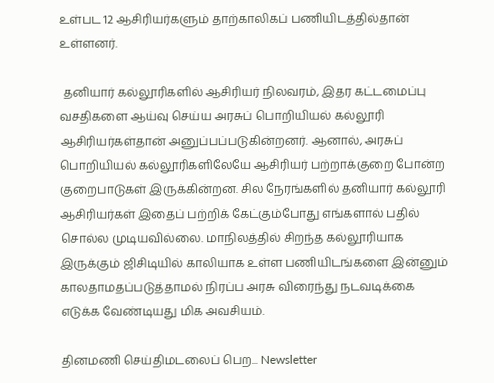உள்பட 12 ஆசிரியர்களும் தாற்காலிகப் பணியிடத்தில்தான் உள்ளனர்.

 தனியார் கல்லூரிகளில் ஆசிரியர் நிலவரம், இதர கட்டமைப்பு வசதிகளை ஆய்வு செய்ய அரசுப் பொறியியல் கல்லூரி ஆசிரியர்கள்தான் அனுப்பப்படுகின்றனர். ஆனால், அரசுப் பொறியியல் கல்லூரிகளிலேயே ஆசிரியர் பற்றாக்குறை போன்ற குறைபாடுகள் இருக்கின்றன. சில நேரங்களில் தனியார் கல்லூரி ஆசிரியர்கள் இதைப் பற்றிக் கேட்கும்போது எங்களால் பதில் சொல்ல முடியவில்லை. மாநிலத்தில் சிறந்த கல்லூரியாக இருக்கும் ஜிசிடியில் காலியாக உள்ள பணியிடங்களை இன்னும் காலதாமதப்படுத்தாமல் நிரப்ப அரசு விரைந்து நடவடிக்கை எடுக்க வேண்டியது மிக அவசியம்.

தினமணி செய்திமடலைப் பெற... Newsletter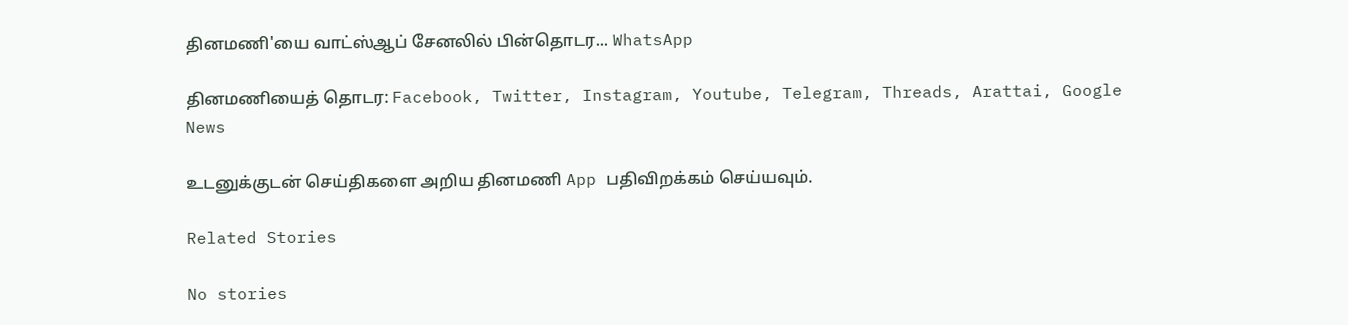தினமணி'யை வாட்ஸ்ஆப் சேனலில் பின்தொடர... WhatsApp

தினமணியைத் தொடர: Facebook, Twitter, Instagram, Youtube, Telegram, Threads, Arattai, Google News

உடனுக்குடன் செய்திகளை அறிய தினமணி App பதிவிறக்கம் செய்யவும்.

Related Stories

No stories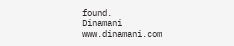found.
Dinamani
www.dinamani.com